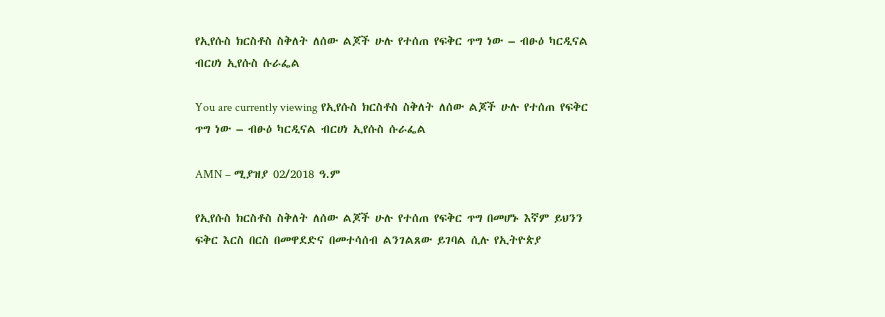የኢየሱስ ክርስቶስ ስቅለት ለሰው ልጆች ሁሉ የተሰጠ የፍቅር ጥግ ነው – ብፁዕ ካርዲናል ብርሀነ ኢየሱስ ሱራፌል

You are currently viewing የኢየሱስ ክርስቶስ ስቅለት ለሰው ልጆች ሁሉ የተሰጠ የፍቅር ጥግ ነው – ብፁዕ ካርዲናል ብርሀነ ኢየሱስ ሱራፌል

AMN – ሚያዝያ 02/2018 ዓ.ም

የኢየሱስ ክርስቶስ ስቅለት ለሰው ልጆች ሁሉ የተሰጠ የፍቅር ጥግ በመሆኑ እኛም ይህንን ፍቅር እርስ በርስ በመዋደድና በመተሳሰብ ልንገልጸው ይገባል ሲሉ የኢትዮጵያ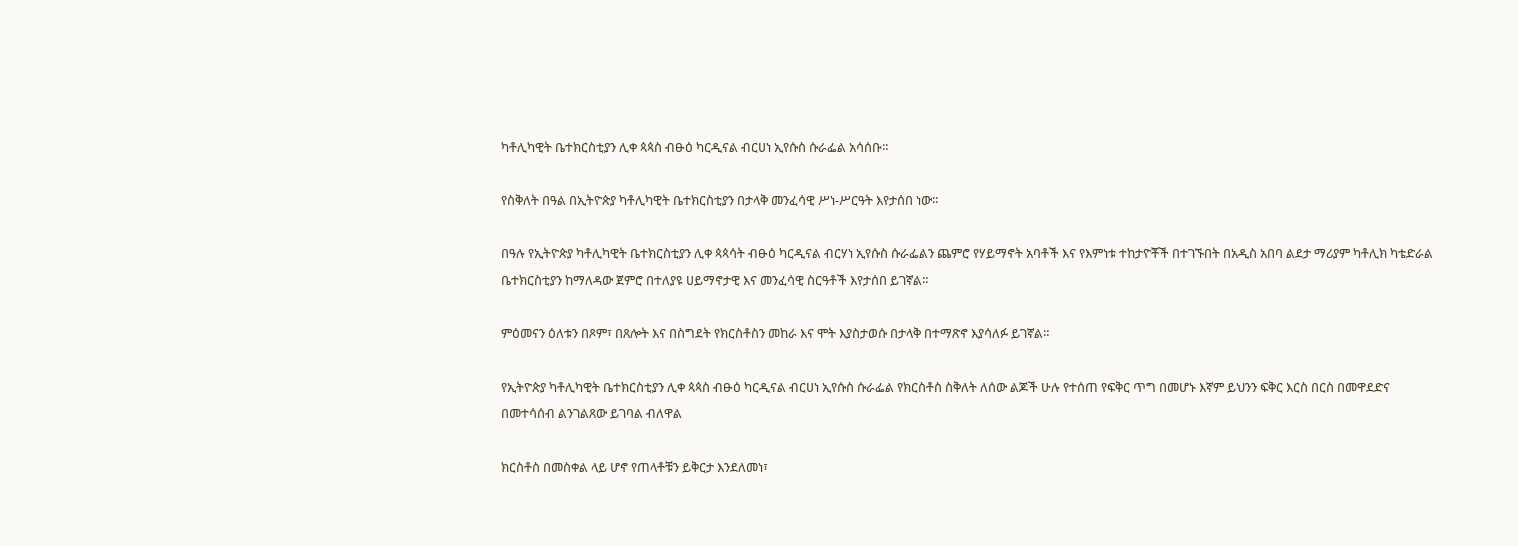ካቶሊካዊት ቤተክርስቲያን ሊቀ ጳጳስ ብፁዕ ካርዲናል ብርሀነ ኢየሱስ ሱራፌል አሳሰቡ።

የስቅለት በዓል በኢትዮጵያ ካቶሊካዊት ቤተክርስቲያን በታላቅ መንፈሳዊ ሥነ-ሥርዓት እየታሰበ ነው።

በዓሉ የኢትዮጵያ ካቶሊካዊት ቤተክርስቲያን ሊቀ ጳጳሳት ብፁዕ ካርዲናል ብርሃነ ኢየሱስ ሱራፌልን ጨምሮ የሃይማኖት አባቶች እና የእምነቱ ተከታዮቾች በተገኙበት በአዲስ አበባ ልደታ ማሪያም ካቶሊክ ካቴድራል ቤተክርስቲያን ከማለዳው ጀምሮ በተለያዩ ሀይማኖታዊ እና መንፈሳዊ ስርዓቶች እየታሰበ ይገኛል።

ምዕመናን ዕለቱን በጾም፣ በጸሎት እና በስግደት የክርስቶስን መከራ እና ሞት እያስታወሱ በታላቅ በተማጽኖ እያሳለፉ ይገኛል።

የኢትዮጵያ ካቶሊካዊት ቤተክርስቲያን ሊቀ ጳጳስ ብፁዕ ካርዲናል ብርሀነ ኢየሱስ ሱራፌል የክርስቶስ ስቅለት ለሰው ልጆች ሁሉ የተሰጠ የፍቅር ጥግ በመሆኑ እኛም ይህንን ፍቅር እርስ በርስ በመዋደድና በመተሳሰብ ልንገልጸው ይገባል ብለዋል

ክርስቶስ በመስቀል ላይ ሆኖ የጠላቶቹን ይቅርታ እንደለመነ፣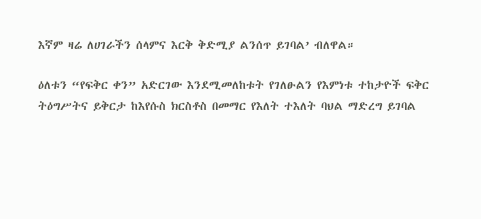እኛም ዛሬ ለሀገራችን ሰላምና እርቅ ቅድሚያ ልንሰጥ ይገባል’ ብለዋል።

ዕለቱን “የፍቅር ቀን” አድርገው እንደሚመለከቱት የገለፁልን የእምነቱ ተከታዮች ፍቅር ትዕግሥትና ይቅርታ ከእየሱስ ክርስቶስ በመማር የእለት ተእለት ባህል ማድረግ ይገባል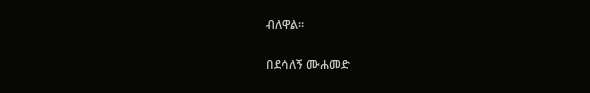ብለዋል።

በደሳለኝ ሙሐመድ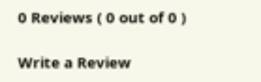0 Reviews ( 0 out of 0 )

Write a Review